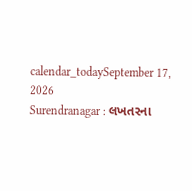calendar_todaySeptember 17, 2026
Surendranagar : લખતરના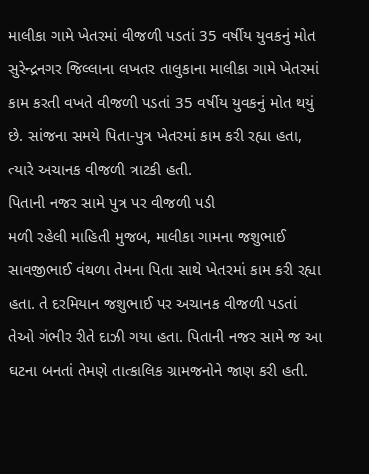માલીકા ગામે ખેતરમાં વીજળી પડતાં 35 વર્ષીય યુવકનું મોત
સુરેન્દ્રનગર જિલ્લાના લખતર તાલુકાના માલીકા ગામે ખેતરમાં કામ કરતી વખતે વીજળી પડતાં 35 વર્ષીય યુવકનું મોત થયું છે. સાંજના સમયે પિતા-પુત્ર ખેતરમાં કામ કરી રહ્યા હતા, ત્યારે અચાનક વીજળી ત્રાટકી હતી.
પિતાની નજર સામે પુત્ર પર વીજળી પડી
મળી રહેલી માહિતી મુજબ, માલીકા ગામના જશુભાઈ સાવજીભાઈ વંથળા તેમના પિતા સાથે ખેતરમાં કામ કરી રહ્યા હતા. તે દરમિયાન જશુભાઈ પર અચાનક વીજળી પડતાં તેઓ ગંભીર રીતે દાઝી ગયા હતા. પિતાની નજર સામે જ આ ઘટના બનતાં તેમણે તાત્કાલિક ગ્રામજનોને જાણ કરી હતી.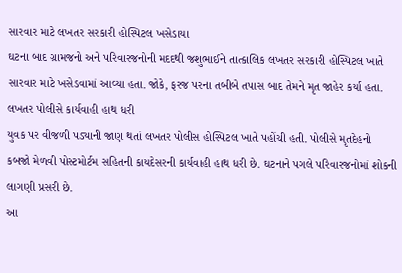સારવાર માટે લખતર સરકારી હોસ્પિટલ ખસેડાયા
ઘટના બાદ ગ્રામજનો અને પરિવારજનોની મદદથી જશુભાઈને તાત્કાલિક લખતર સરકારી હોસ્પિટલ ખાતે સારવાર માટે ખસેડવામાં આવ્યા હતા. જોકે, ફરજ પરના તબીબે તપાસ બાદ તેમને મૃત જાહેર કર્યા હતા.
લખતર પોલીસે કાર્યવાહી હાથ ધરી
યુવક પર વીજળી પડ્યાની જાણ થતાં લખતર પોલીસ હોસ્પિટલ ખાતે પહોંચી હતી. પોલીસે મૃતદેહનો કબજો મેળવી પોસ્ટમોર્ટમ સહિતની કાયદેસરની કાર્યવાહી હાથ ધરી છે. ઘટનાને પગલે પરિવારજનોમાં શોકની લાગણી પ્રસરી છે.
આ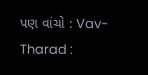પણ વાંચો : Vav-Tharad :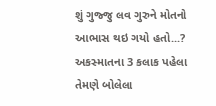શું ગુજ્જુ લવ ગુરુને મોતનો આભાસ થઇ ગયો હતો...? અકસ્માતના 3 કલાક પહેલા તેમણે બોલેલા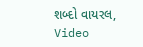શબ્દો વાયરલ, Video